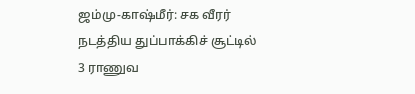ஜம்மு-காஷ்மீர்: சக வீரர் நடத்திய துப்பாக்கிச் சூட்டில் 3 ராணுவ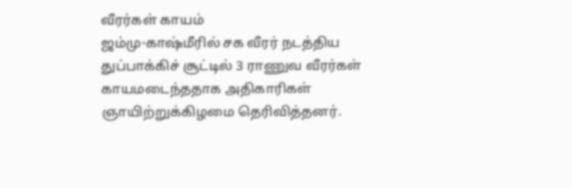வீரர்கள் காயம்
ஜம்மு-காஷ்மீரில் சக வீரர் நடத்திய துப்பாக்கிச் சூட்டில் 3 ராணுவ வீரர்கள் காயமடைந்ததாக அதிகாரிகள் ஞாயிற்றுக்கிழமை தெரிவித்தனர்.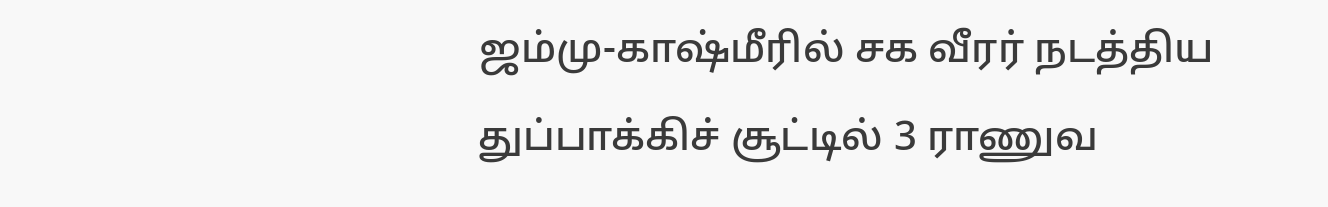ஜம்மு-காஷ்மீரில் சக வீரர் நடத்திய துப்பாக்கிச் சூட்டில் 3 ராணுவ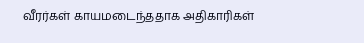வீரர்கள் காயமடைந்ததாக அதிகாரிகள்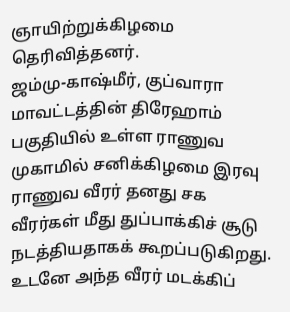ஞாயிற்றுக்கிழமை தெரிவித்தனர்.
ஜம்மு-காஷ்மீர், குப்வாரா மாவட்டத்தின் திரேஹாம் பகுதியில் உள்ள ராணுவ முகாமில் சனிக்கிழமை இரவு ராணுவ வீரர் தனது சக வீரர்கள் மீது துப்பாக்கிச் சூடு நடத்தியதாகக் கூறப்படுகிறது.
உடனே அந்த வீரர் மடக்கிப்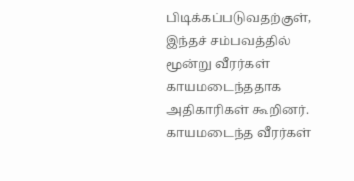பிடிக்கப்படுவதற்குள், இந்தச் சம்பவத்தில் மூன்று வீரர்கள் காயமடைந்ததாக அதிகாரிகள் கூறினர்.
காயமடைந்த வீரர்கள்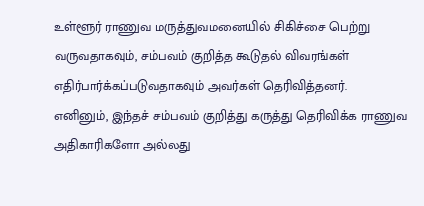உள்ளூர் ராணுவ மருத்துவமனையில் சிகிச்சை பெற்று வருவதாகவும், சம்பவம் குறித்த கூடுதல் விவரங்கள் எதிர்பார்க்கப்படுவதாகவும் அவர்கள் தெரிவித்தனர்.
எனினும், இந்தச் சம்பவம் குறித்து கருத்து தெரிவிக்க ராணுவ அதிகாரிகளோ அல்லது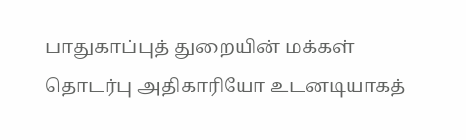பாதுகாப்புத் துறையின் மக்கள் தொடர்பு அதிகாரியோ உடனடியாகத்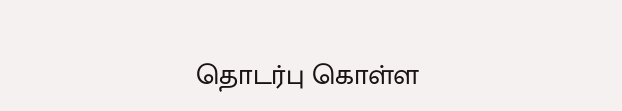தொடர்பு கொள்ள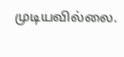முடியவில்லை.